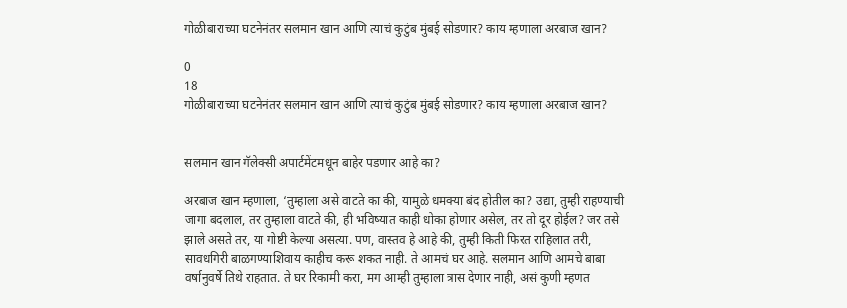गोळीबाराच्या घटनेनंतर सलमान खान आणि त्याचं कुटुंब मुंबई सोडणार? काय म्हणाला अरबाज खान?

0
18
गोळीबाराच्या घटनेनंतर सलमान खान आणि त्याचं कुटुंब मुंबई सोडणार? काय म्हणाला अरबाज खान?


सलमान खान गॅलेक्सी अपार्टमेंटमधून बाहेर पडणार आहे का?

अरबाज खान म्हणाला, ‘तुम्हाला असे वाटते का की, यामुळे धमक्या बंद होतील का? उद्या, तुम्ही राहण्याची जागा बदलाल, तर तुम्हाला वाटते की, ही भविष्यात काही धोका होणार असेल, तर तो दूर होईल? जर तसे झाले असते तर, या गोष्टी केल्या असत्या. पण, वास्तव हे आहे की, तुम्ही किती फिरत राहिलात तरी, सावधगिरी बाळगण्याशिवाय काहीच करू शकत नाही. ते आमचं घर आहे. सलमान आणि आमचे बाबा वर्षानुवर्षे तिथे राहतात. ते घर रिकामी करा, मग आम्ही तुम्हाला त्रास देणार नाही, असं कुणी म्हणत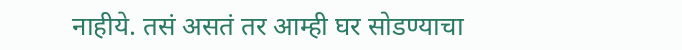नाहीये. तसं असतं तर आम्ही घर सोडण्याचा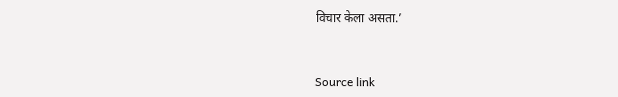विचार केला असता.’



Source link